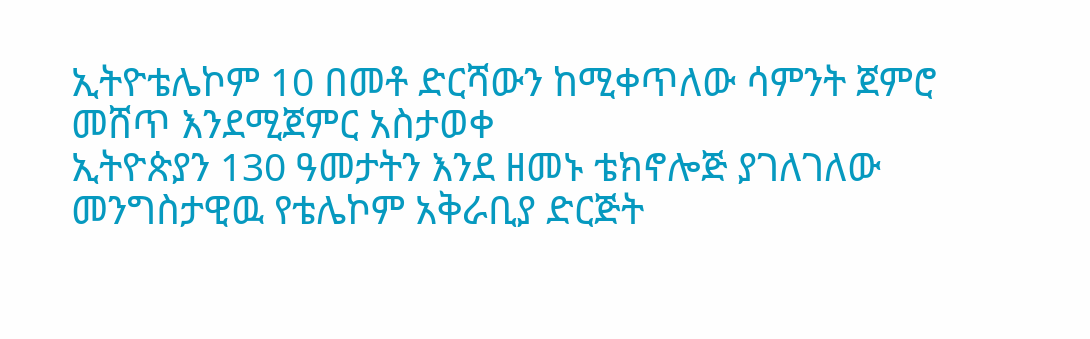ኢትዮቴሌኮም 10 በመቶ ድርሻውን ከሚቀጥለው ሳምንት ጀምሮ መሸጥ እንደሚጀምር አስታወቀ
ኢትዮጵያን 130 ዓመታትን እንደ ዘመኑ ቴክኖሎጅ ያገለገለው መንግስታዊዉ የቴሌኮም አቅራቢያ ድርጅት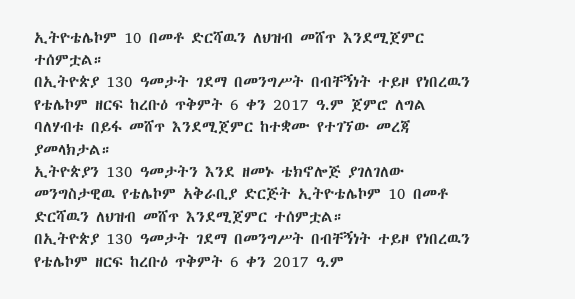ኢትዮቴሌኮም 10 በመቶ ድርሻዉን ለህዝብ መሸጥ እንደሚጀምር ተሰምቷል።
በኢትዮጵያ 130 ዓመታት ገደማ በመንግሥት በብቸኝነት ተይዞ የነበረዉን የቴሌኮም ዘርፍ ከረቡዕ ጥቅምት 6 ቀን 2017 ዓ.ም ጀምሮ ለግል ባለሃብቱ በይፋ መሸጥ እንደሚጀምር ከተቋሙ የተገኘው መረጃ ያመላክታል።
ኢትዮጵያን 130 ዓመታትን እንደ ዘመኑ ቴክኖሎጅ ያገለገለው መንግስታዊዉ የቴሌኮም አቅራቢያ ድርጅት ኢትዮቴሌኮም 10 በመቶ ድርሻዉን ለህዝብ መሸጥ እንደሚጀምር ተሰምቷል።
በኢትዮጵያ 130 ዓመታት ገደማ በመንግሥት በብቸኝነት ተይዞ የነበረዉን የቴሌኮም ዘርፍ ከረቡዕ ጥቅምት 6 ቀን 2017 ዓ.ም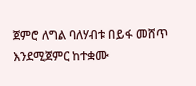ጀምሮ ለግል ባለሃብቱ በይፋ መሸጥ እንደሚጀምር ከተቋሙ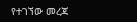የተገኘው መረጃ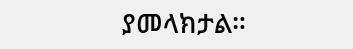ያመላክታል።